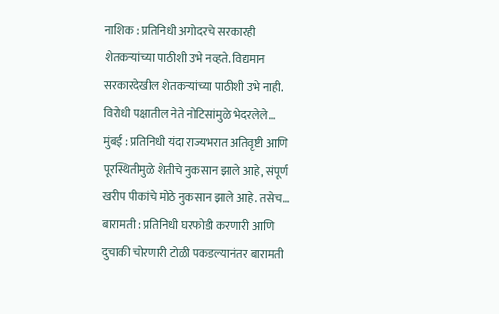नाशिक : प्रतिनिधी अगोदरचे सरकारही शेतकऱ्यांच्या पाठीशी उभे नव्हते. विद्यमान सरकारदेखील शेतकऱ्यांच्या पाठीशी उभे नाही. विरोधी पक्षातील नेते नोटिसांमुळे भेदरलेले…
मुंबई : प्रतिनिधी यंदा राज्यभरात अतिवृष्टी आणि पूरस्थितीमुळे शेतीचे नुकसान झाले आहे, संपूर्ण खरीप पीकांचे मोठे नुकसान झाले आहे. तसेच…
बारामती : प्रतिनिधी घरफोडी करणारी आणि दुचाकी चोरणारी टोळी पकडल्यानंतर बारामती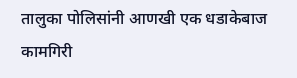तालुका पोलिसांनी आणखी एक धडाकेबाज कामगिरी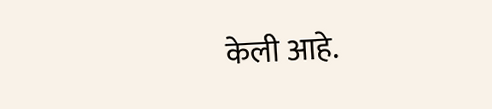केली आहे.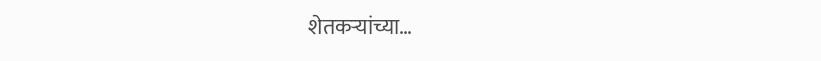शेतकऱ्यांच्या…